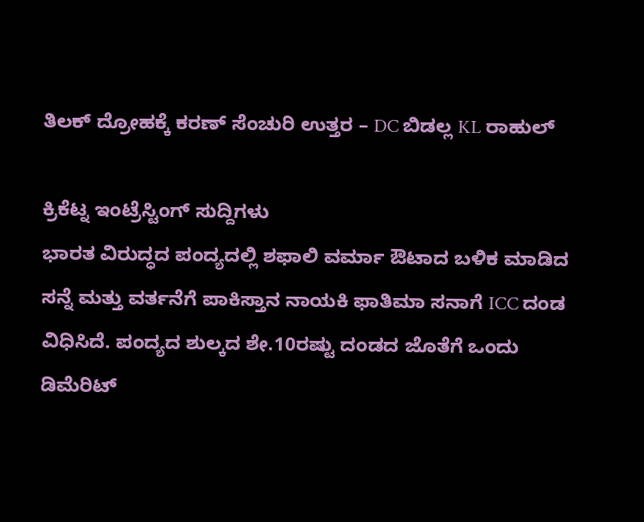ತಿಲಕ್ ದ್ರೋಹಕ್ಕೆ ಕರಣ್ ಸೆಂಚುರಿ ಉತ್ತರ – DC ಬಿಡಲ್ಲ KL ರಾಹುಲ್

ಕ್ರಿಕೆಟ್ನ ಇಂಟ್ರೆಸ್ಟಿಂಗ್ ಸುದ್ದಿಗಳು
ಭಾರತ ವಿರುದ್ಧದ ಪಂದ್ಯದಲ್ಲಿ ಶಫಾಲಿ ವರ್ಮಾ ಔಟಾದ ಬಳಿಕ ಮಾಡಿದ ಸನ್ನೆ ಮತ್ತು ವರ್ತನೆಗೆ ಪಾಕಿಸ್ತಾನ ನಾಯಕಿ ಫಾತಿಮಾ ಸನಾಗೆ ICC ದಂಡ ವಿಧಿಸಿದೆ. ಪಂದ್ಯದ ಶುಲ್ಕದ ಶೇ.10ರಷ್ಟು ದಂಡದ ಜೊತೆಗೆ ಒಂದು ಡಿಮೆರಿಟ್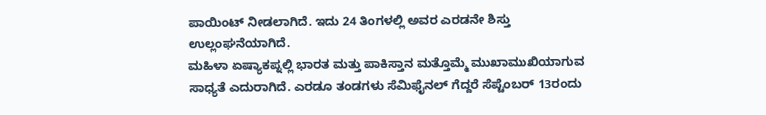ಪಾಯಿಂಟ್ ನೀಡಲಾಗಿದೆ. ಇದು 24 ತಿಂಗಳಲ್ಲಿ ಅವರ ಎರಡನೇ ಶಿಸ್ತು ಉಲ್ಲಂಘನೆಯಾಗಿದೆ.
ಮಹಿಳಾ ಏಷ್ಯಾಕಪ್ನಲ್ಲಿ ಭಾರತ ಮತ್ತು ಪಾಕಿಸ್ತಾನ ಮತ್ತೊಮ್ಮೆ ಮುಖಾಮುಖಿಯಾಗುವ ಸಾಧ್ಯತೆ ಎದುರಾಗಿದೆ. ಎರಡೂ ತಂಡಗಳು ಸೆಮಿಫೈನಲ್ ಗೆದ್ದರೆ ಸೆಪ್ಟೆಂಬರ್ 13ರಂದು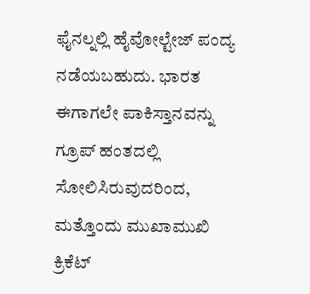ಫೈನಲ್ನಲ್ಲಿ ಹೈವೋಲ್ಟೇಜ್ ಪಂದ್ಯ ನಡೆಯಬಹುದು. ಭಾರತ ಈಗಾಗಲೇ ಪಾಕಿಸ್ತಾನವನ್ನು ಗ್ರೂಪ್ ಹಂತದಲ್ಲಿ ಸೋಲಿಸಿರುವುದರಿಂದ, ಮತ್ತೊಂದು ಮುಖಾಮುಖಿ ಕ್ರಿಕೆಟ್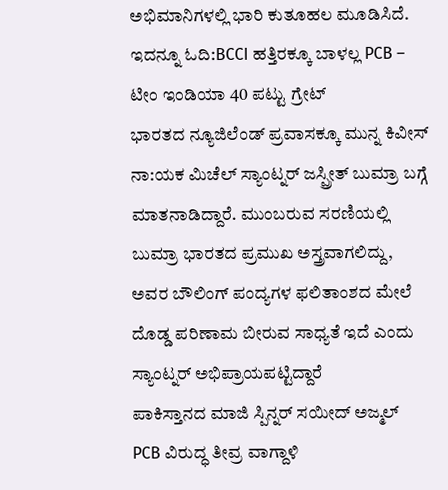ಅಭಿಮಾನಿಗಳಲ್ಲಿ ಭಾರಿ ಕುತೂಹಲ ಮೂಡಿಸಿದೆ.
ಇದನ್ನೂ ಓದಿ:BCCI ಹತ್ತಿರಕ್ಕೂ ಬಾಳಲ್ಲ PCB – ಟೀಂ ಇಂಡಿಯಾ 40 ಪಟ್ಟು ಗ್ರೇಟ್
ಭಾರತದ ನ್ಯೂಜಿಲೆಂಡ್ ಪ್ರವಾಸಕ್ಕೂ ಮುನ್ನ ಕಿವೀಸ್ ನಾ:ಯಕ ಮಿಚೆಲ್ ಸ್ಯಾಂಟ್ನರ್ ಜಸ್ಪ್ರೀತ್ ಬುಮ್ರಾ ಬಗ್ಗೆ ಮಾತನಾಡಿದ್ದಾರೆ. ಮುಂಬರುವ ಸರಣಿಯಲ್ಲಿ ಬುಮ್ರಾ ಭಾರತದ ಪ್ರಮುಖ ಅಸ್ತ್ರವಾಗಲಿದ್ದು, ಅವರ ಬೌಲಿಂಗ್ ಪಂದ್ಯಗಳ ಫಲಿತಾಂಶದ ಮೇಲೆ ದೊಡ್ಡ ಪರಿಣಾಮ ಬೀರುವ ಸಾಧ್ಯತೆ ಇದೆ ಎಂದು ಸ್ಯಾಂಟ್ನರ್ ಅಭಿಪ್ರಾಯಪಟ್ಟಿದ್ದಾರೆ
ಪಾಕಿಸ್ತಾನದ ಮಾಜಿ ಸ್ಪಿನ್ನರ್ ಸಯೀದ್ ಅಜ್ಮಲ್ PCB ವಿರುದ್ಧ ತೀವ್ರ ವಾಗ್ದಾಳಿ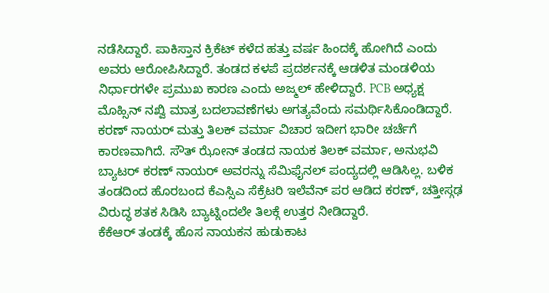ನಡೆಸಿದ್ದಾರೆ. ಪಾಕಿಸ್ತಾನ ಕ್ರಿಕೆಟ್ ಕಳೆದ ಹತ್ತು ವರ್ಷ ಹಿಂದಕ್ಕೆ ಹೋಗಿದೆ ಎಂದು ಅವರು ಆರೋಪಿಸಿದ್ದಾರೆ. ತಂಡದ ಕಳಪೆ ಪ್ರದರ್ಶನಕ್ಕೆ ಆಡಳಿತ ಮಂಡಳಿಯ ನಿರ್ಧಾರಗಳೇ ಪ್ರಮುಖ ಕಾರಣ ಎಂದು ಅಜ್ಮಲ್ ಹೇಳಿದ್ದಾರೆ. PCB ಅಧ್ಯಕ್ಷ ಮೊಹ್ಸಿನ್ ನಖ್ವಿ ಮಾತ್ರ ಬದಲಾವಣೆಗಳು ಅಗತ್ಯವೆಂದು ಸಮರ್ಥಿಸಿಕೊಂಡಿದ್ದಾರೆ.
ಕರಣ್ ನಾಯರ್ ಮತ್ತು ತಿಲಕ್ ವರ್ಮಾ ವಿಚಾರ ಇದೀಗ ಭಾರೀ ಚರ್ಚೆಗೆ ಕಾರಣವಾಗಿದೆ. ಸೌತ್ ಝೋನ್ ತಂಡದ ನಾಯಕ ತಿಲಕ್ ವರ್ಮಾ, ಅನುಭವಿ ಬ್ಯಾಟರ್ ಕರಣ್ ನಾಯರ್ ಅವರನ್ನು ಸೆಮಿಫೈನಲ್ ಪಂದ್ಯದಲ್ಲಿ ಆಡಿಸಿಲ್ಲ. ಬಳಿಕ ತಂಡದಿಂದ ಹೊರಬಂದ ಕೆಎಸ್ಸಿಎ ಸೆಕ್ರೆಟರಿ ಇಲೆವೆನ್ ಪರ ಆಡಿದ ಕರಣ್, ಚತ್ತೀಸ್ಗಢ ವಿರುದ್ಧ ಶತಕ ಸಿಡಿಸಿ ಬ್ಯಾಟ್ನಿಂದಲೇ ತಿಲಕ್ಗೆ ಉತ್ತರ ನೀಡಿದ್ದಾರೆ.
ಕೆಕೆಆರ್ ತಂಡಕ್ಕೆ ಹೊಸ ನಾಯಕನ ಹುಡುಕಾಟ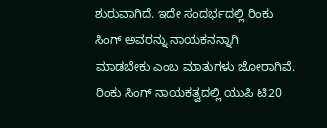ಶುರುವಾಗಿದೆ. ಇದೇ ಸಂದರ್ಭದಲ್ಲಿ ರಿಂಕು ಸಿಂಗ್ ಅವರನ್ನು ನಾಯಕನನ್ನಾಗಿ ಮಾಡಬೇಕು ಎಂಬ ಮಾತುಗಳು ಜೋರಾಗಿವೆ. ರಿಂಕು ಸಿಂಗ್ ನಾಯಕತ್ವದಲ್ಲಿ ಯುಪಿ ಟಿ20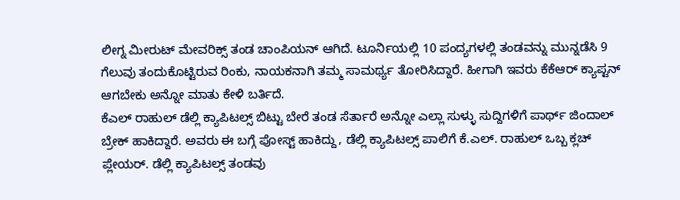ಲೀಗ್ನ ಮೀರುಟ್ ಮೇವರಿಕ್ಸ್ ತಂಡ ಚಾಂಪಿಯನ್ ಆಗಿದೆ. ಟೂರ್ನಿಯಲ್ಲಿ 10 ಪಂದ್ಯಗಳಲ್ಲಿ ತಂಡವನ್ನು ಮುನ್ನಡೆಸಿ 9 ಗೆಲುವು ತಂದುಕೊಟ್ಟಿರುವ ರಿಂಕು, ನಾಯಕನಾಗಿ ತಮ್ಮ ಸಾಮರ್ಥ್ಯ ತೋರಿಸಿದ್ದಾರೆ. ಹೀಗಾಗಿ ಇವರು ಕೆಕೆಆರ್ ಕ್ಯಾಪ್ಟನ್ ಆಗಬೇಕು ಅನ್ನೋ ಮಾತು ಕೇಳಿ ಬರ್ತಿದೆ.
ಕೆಎಲ್ ರಾಹುಲ್ ಡೆಲ್ಲಿ ಕ್ಯಾಪಿಟಲ್ಸ್ ಬಿಟ್ಟು ಬೇರೆ ತಂಡ ಸೆರ್ತಾರೆ ಅನ್ನೋ ಎಲ್ಲಾ ಸುಳ್ಳು ಸುದ್ದಿಗಳಿಗೆ ಪಾರ್ಥ್ ಜಿಂದಾಲ್ ಬ್ರೇಕ್ ಹಾಕಿದ್ದಾರೆ. ಅವರು ಈ ಬಗ್ಗೆ ಪೋಸ್ಟ್ ಹಾಕಿದ್ದು, ಡೆಲ್ಲಿ ಕ್ಯಾಪಿಟಲ್ಸ್ ಪಾಲಿಗೆ ಕೆ.ಎಲ್. ರಾಹುಲ್ ಒಬ್ಬ ಕ್ಲಚ್ ಪ್ಲೇಯರ್. ಡೆಲ್ಲಿ ಕ್ಯಾಪಿಟಲ್ಸ್ ತಂಡವು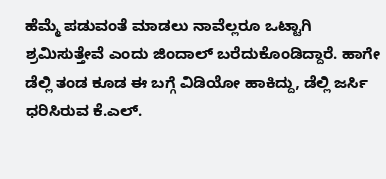ಹೆಮ್ಮೆ ಪಡುವಂತೆ ಮಾಡಲು ನಾವೆಲ್ಲರೂ ಒಟ್ಟಾಗಿ ಶ್ರಮಿಸುತ್ತೇವೆ ಎಂದು ಜಿಂದಾಲ್ ಬರೆದುಕೊಂಡಿದ್ದಾರೆ. ಹಾಗೇ ಡೆಲ್ಲಿ ತಂಡ ಕೂಡ ಈ ಬಗ್ಗೆ ವಿಡಿಯೋ ಹಾಕಿದ್ದು, ಡೆಲ್ಲಿ ಜರ್ಸಿ ಧರಿಸಿರುವ ಕೆ.ಎಲ್.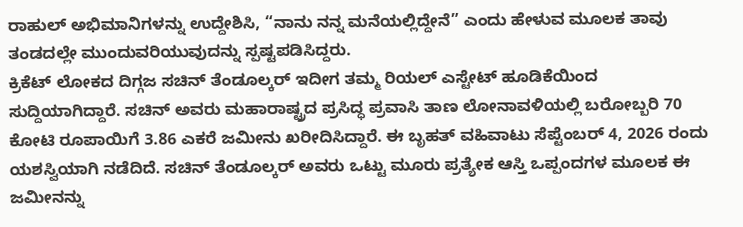ರಾಹುಲ್ ಅಭಿಮಾನಿಗಳನ್ನು ಉದ್ದೇಶಿಸಿ, “ನಾನು ನನ್ನ ಮನೆಯಲ್ಲಿದ್ದೇನೆ” ಎಂದು ಹೇಳುವ ಮೂಲಕ ತಾವು ತಂಡದಲ್ಲೇ ಮುಂದುವರಿಯುವುದನ್ನು ಸ್ಪಷ್ಟಪಡಿಸಿದ್ದರು.
ಕ್ರಿಕೆಟ್ ಲೋಕದ ದಿಗ್ಗಜ ಸಚಿನ್ ತೆಂಡೂಲ್ಕರ್ ಇದೀಗ ತಮ್ಮ ರಿಯಲ್ ಎಸ್ಟೇಟ್ ಹೂಡಿಕೆಯಿಂದ ಸುದ್ದಿಯಾಗಿದ್ದಾರೆ. ಸಚಿನ್ ಅವರು ಮಹಾರಾಷ್ಟ್ರದ ಪ್ರಸಿದ್ಧ ಪ್ರವಾಸಿ ತಾಣ ಲೋನಾವಳಿಯಲ್ಲಿ ಬರೋಬ್ಬರಿ 70 ಕೋಟಿ ರೂಪಾಯಿಗೆ 3.86 ಎಕರೆ ಜಮೀನು ಖರೀದಿಸಿದ್ದಾರೆ. ಈ ಬೃಹತ್ ವಹಿವಾಟು ಸೆಪ್ಟೆಂಬರ್ 4, 2026 ರಂದು ಯಶಸ್ವಿಯಾಗಿ ನಡೆದಿದೆ. ಸಚಿನ್ ತೆಂಡೂಲ್ಕರ್ ಅವರು ಒಟ್ಟು ಮೂರು ಪ್ರತ್ಯೇಕ ಆಸ್ತಿ ಒಪ್ಪಂದಗಳ ಮೂಲಕ ಈ ಜಮೀನನ್ನು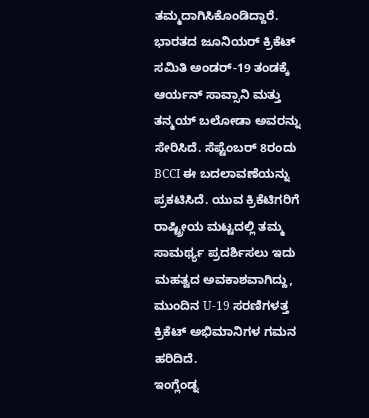ತಮ್ಮದಾಗಿಸಿಕೊಂಡಿದ್ದಾರೆ.
ಭಾರತದ ಜೂನಿಯರ್ ಕ್ರಿಕೆಟ್ ಸಮಿತಿ ಅಂಡರ್-19 ತಂಡಕ್ಕೆ ಆರ್ಯನ್ ಸಾವ್ಸಾನಿ ಮತ್ತು ತನ್ಮಯ್ ಬಲೋಡಾ ಅವರನ್ನು ಸೇರಿಸಿದೆ. ಸೆಪ್ಟೆಂಬರ್ 8ರಂದು BCCI ಈ ಬದಲಾವಣೆಯನ್ನು ಪ್ರಕಟಿಸಿದೆ. ಯುವ ಕ್ರಿಕೆಟಿಗರಿಗೆ ರಾಷ್ಟ್ರೀಯ ಮಟ್ಟದಲ್ಲಿ ತಮ್ಮ ಸಾಮರ್ಥ್ಯ ಪ್ರದರ್ಶಿಸಲು ಇದು ಮಹತ್ವದ ಅವಕಾಶವಾಗಿದ್ದು, ಮುಂದಿನ U-19 ಸರಣಿಗಳತ್ತ ಕ್ರಿಕೆಟ್ ಅಭಿಮಾನಿಗಳ ಗಮನ ಹರಿದಿದೆ.
ಇಂಗ್ಲೆಂಡ್ನ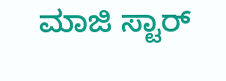ಮಾಜಿ ಸ್ಟಾರ್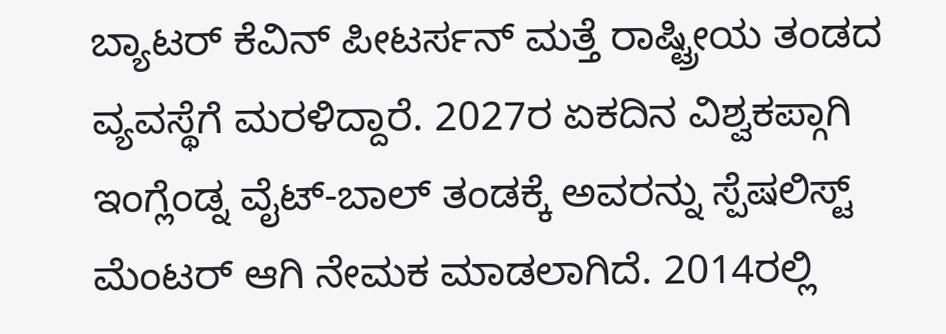ಬ್ಯಾಟರ್ ಕೆವಿನ್ ಪೀಟರ್ಸನ್ ಮತ್ತೆ ರಾಷ್ಟ್ರೀಯ ತಂಡದ ವ್ಯವಸ್ಥೆಗೆ ಮರಳಿದ್ದಾರೆ. 2027ರ ಏಕದಿನ ವಿಶ್ವಕಪ್ಗಾಗಿ ಇಂಗ್ಲೆಂಡ್ನ ವೈಟ್-ಬಾಲ್ ತಂಡಕ್ಕೆ ಅವರನ್ನು ಸ್ಪೆಷಲಿಸ್ಟ್ ಮೆಂಟರ್ ಆಗಿ ನೇಮಕ ಮಾಡಲಾಗಿದೆ. 2014ರಲ್ಲಿ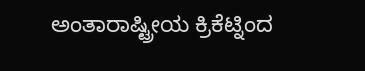ಅಂತಾರಾಷ್ಟ್ರೀಯ ಕ್ರಿಕೆಟ್ನಿಂದ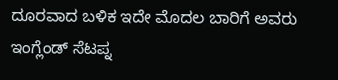ದೂರವಾದ ಬಳಿಕ ಇದೇ ಮೊದಲ ಬಾರಿಗೆ ಅವರು ಇಂಗ್ಲೆಂಡ್ ಸೆಟಪ್ನ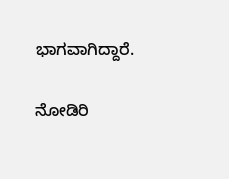ಭಾಗವಾಗಿದ್ದಾರೆ.

ನೋಡಿರಿ